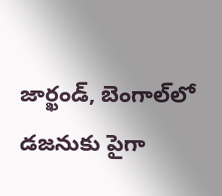జార్ఖండ్, బెంగాల్‌లో డజనుకు పైగా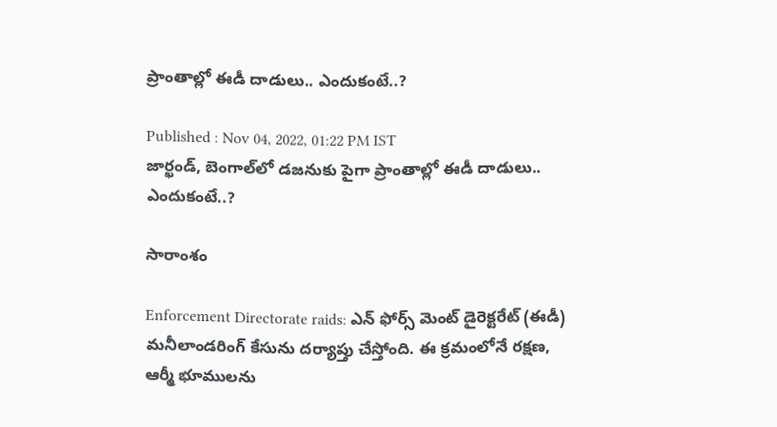ప్రాంతాల్లో ఈడీ దాడులు.. ఎందుకంటే..?

Published : Nov 04, 2022, 01:22 PM IST
జార్ఖండ్, బెంగాల్‌లో డజనుకు పైగా ప్రాంతాల్లో ఈడీ దాడులు.. ఎందుకంటే..?

సారాంశం

Enforcement Directorate raids: ఎన్ ఫోర్స్ మెంట్ డైరెక్టరేట్ (ఈడీ) మనీలాండరింగ్ కేసును దర్యాప్తు చేస్తోంది. ఈ క్ర‌మంలోనే రక్షణ, ఆర్మీ భూములను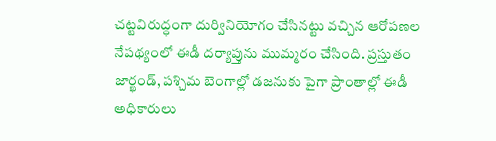చట్టవిరుద్ధంగా దుర్వినియోగం చేసిన‌ట్టు వ‌చ్చిన ఆరోప‌ణ‌ల నేప‌థ్యంలో ఈడీ ద‌ర్యాప్తును ముమ్మ‌రం చేసింది. ప్రస్తుతం జార్ఖండ్, పశ్చిమ బెంగాల్లో డజనుకు పైగా ప్రాంతాల్లో ఈడీ అధికారులు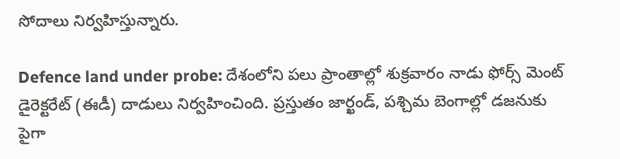సోదాలు నిర్వహిస్తున్నారు.

Defence land under probe: దేశంలోని ప‌లు ప్రాంతాల్లో శుక్ర‌వారం నాడు ఫోర్స్ మెంట్ డైరెక్టరేట్ (ఈడీ) దాడులు నిర్వ‌హించింది. ప్రస్తుతం జార్ఖండ్, పశ్చిమ బెంగాల్లో డజనుకు పైగా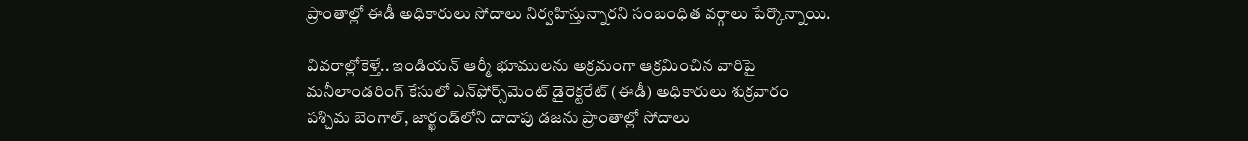ప్రాంతాల్లో ఈడీ అధికారులు సోదాలు నిర్వహిస్తున్నార‌ని సంబంధిత వ‌ర్గాలు పేర్కొన్నాయి.

వివ‌రాల్లోకెళ్తే.. ఇండియన్ ఆర్మీ భూములను అక్రమంగా ఆక్రమించిన వారిపై మనీలాండరింగ్ కేసులో ఎన్‌ఫోర్స్‌మెంట్ డైరెక్టరేట్ (ఈడీ) అధికారులు శుక్రవారం పశ్చిమ బెంగాల్, జార్ఖండ్‌లోని దాదాపు డజను ప్రాంతాల్లో సోదాలు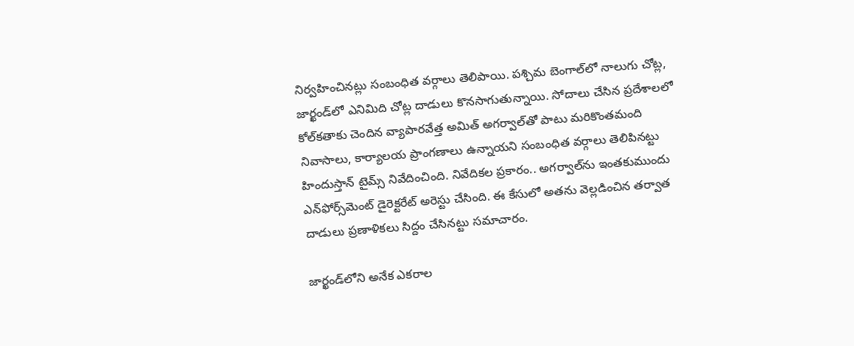నిర్వహించినట్లు సంబంధిత‌ వర్గాలు తెలిపాయి. పశ్చిమ బెంగాల్‌లో నాలుగు చోట్ల, జార్ఖండ్‌లో ఎనిమిది చోట్ల దాడులు కొనసాగుతున్నాయి. సోదాలు చేసిన ప్రదేశాలలో కోల్‌కతాకు చెందిన వ్యాపారవేత్త అమిత్ అగర్వాల్‌తో పాటు మరికొంతమంది నివాసాలు, కార్యాలయ ప్రాంగణాలు ఉన్నాయని సంబంధిత వర్గాలు తెలిపిన‌ట్టు హిందుస్తాన్ టైమ్స్ నివేదించింది. నివేదిక‌ల ప్ర‌కారం.. అగర్వాల్‌ను ఇంతకుముందు ఎన్‌ఫోర్స్‌మెంట్ డైరెక్టరేట్ అరెస్టు చేసింది. ఈ కేసులో అతను వెల్లడించిన తర్వాత దాడులు ప్ర‌ణాళిక‌లు సిద్దం చేసిన‌ట్టు స‌మాచారం.

జార్ఖండ్‌లోని అనేక ఎకరాల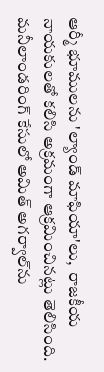ఆర్మీ భూములను 'ల్యాండ్ మాఫియా'లు,  రాజకీయ నాయకులతో కలిసి అక్రమంగా ఆక్రమించినట్లు తెలిసింది. మనీలాండరింగ్ కేసులో అమిత్ అగర్వాల్‌ను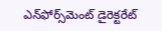ఎన్‌ఫోర్స్‌మెంట్ డైరెక్టరేట్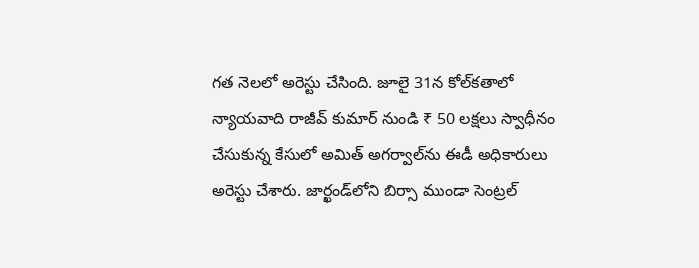గత నెలలో అరెస్టు చేసింది. జూలై 31న కోల్‌కతాలో న్యాయవాది రాజీవ్ కుమార్ నుండి ₹ 50 లక్షలు స్వాధీనం చేసుకున్న కేసులో అమిత్ అగర్వాల్‌ను ఈడీ అధికారులు అరెస్టు చేశారు. జార్ఖండ్‌లోని బిర్సా ముండా సెంట్రల్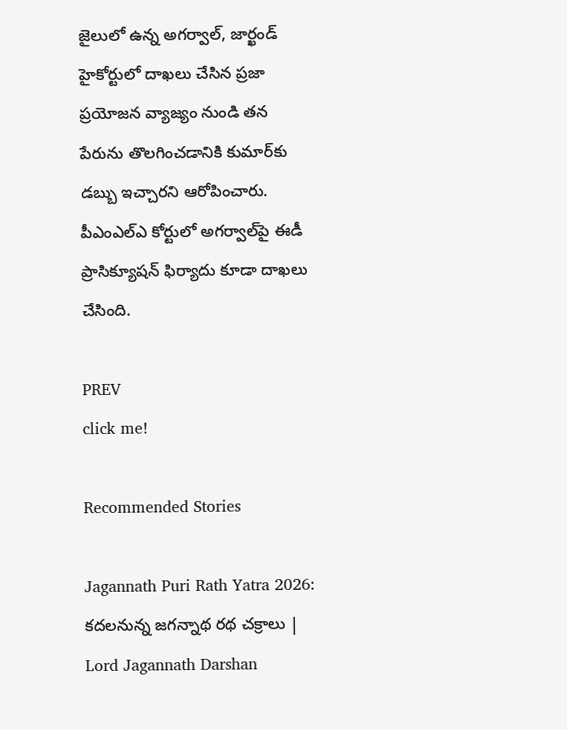జైలులో ఉన్న అగర్వాల్, జార్ఖండ్ హైకోర్టులో దాఖలు చేసిన ప్రజా ప్రయోజన వ్యాజ్యం నుండి తన పేరును తొలగించడానికి కుమార్‌కు డబ్బు ఇచ్చారని ఆరోపించారు. పీఎంఎల్‌ఎ కోర్టులో అగర్వాల్‌పై ఈడీ ప్రాసిక్యూషన్ ఫిర్యాదు కూడా దాఖలు చేసింది.

PREV
click me!

Recommended Stories

Jagannath Puri Rath Yatra 2026: కదలనున్న జగన్నాథ రథ చక్రాలు | Lord Jagannath Darshan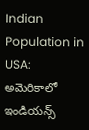Indian Population in USA: అమెరికాలో ఇండియన్స్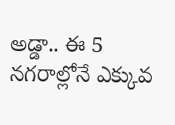అడ్డా.. ఈ 5 నగరాల్లోనే ఎక్కువ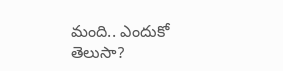మంది.. ఎందుకో తెలుసా?